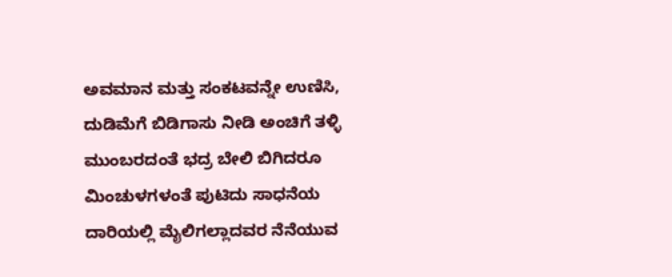ಅವಮಾನ ಮತ್ತು ಸಂಕಟವನ್ನೇ ಉಣಿಸಿ, ದುಡಿಮೆಗೆ ಬಿಡಿಗಾಸು ನೀಡಿ ಅಂಚಿಗೆ ತಳ್ಳಿ ಮುಂಬರದಂತೆ ಭದ್ರ ಬೇಲಿ ಬಿಗಿದರೂ ಮಿಂಚುಳಗಳಂತೆ ಪುಟಿದು ಸಾಧನೆಯ ದಾರಿಯಲ್ಲಿ ಮೈಲಿಗಲ್ಲಾದವರ ನೆನೆಯುವ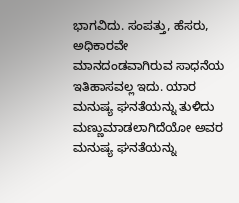ಭಾಗವಿದು. ಸಂಪತ್ತು, ಹೆಸರು, ಅಧಿಕಾರವೇ ಮಾನದಂಡವಾಗಿರುವ ಸಾಧನೆಯ ಇತಿಹಾಸವಲ್ಲ ಇದು. ಯಾರ ಮನುಷ್ಯ ಘನತೆಯನ್ನು ತುಳಿದು ಮಣ್ಣುಮಾಡಲಾಗಿದೆಯೋ ಅವರ ಮನುಷ್ಯ ಘನತೆಯನ್ನು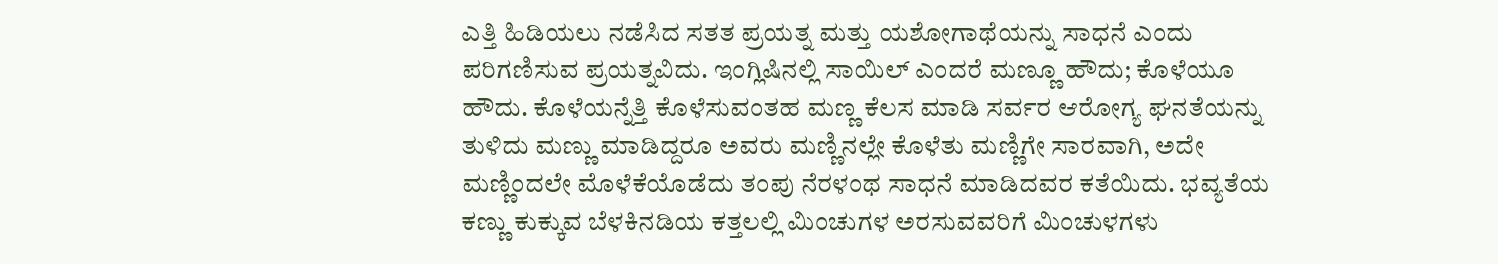ಎತ್ತಿ ಹಿಡಿಯಲು ನಡೆಸಿದ ಸತತ ಪ್ರಯತ್ನ ಮತ್ತು ಯಶೋಗಾಥೆಯನ್ನು ಸಾಧನೆ ಎಂದು ಪರಿಗಣಿಸುವ ಪ್ರಯತ್ನವಿದು. ಇಂಗ್ಲಿಷಿನಲ್ಲಿ ಸಾಯಿಲ್ ಎಂದರೆ ಮಣ್ಣೂ ಹೌದು; ಕೊಳೆಯೂ ಹೌದು. ಕೊಳೆಯನ್ನೆತ್ತಿ ಕೊಳೆಸುವಂತಹ ಮಣ್ಣ ಕೆಲಸ ಮಾಡಿ ಸರ್ವರ ಆರೋಗ್ಯ ಘನತೆಯನ್ನು ತುಳಿದು ಮಣ್ಣು ಮಾಡಿದ್ದರೂ ಅವರು ಮಣ್ಣಿನಲ್ಲೇ ಕೊಳೆತು ಮಣ್ಣಿಗೇ ಸಾರವಾಗಿ, ಅದೇ ಮಣ್ಣಿಂದಲೇ ಮೊಳೆಕೆಯೊಡೆದು ತಂಪು ನೆರಳಂಥ ಸಾಧನೆ ಮಾಡಿದವರ ಕತೆಯಿದು. ಭವ್ಯತೆಯ ಕಣ್ಣು ಕುಕ್ಕುವ ಬೆಳಕಿನಡಿಯ ಕತ್ತಲಲ್ಲಿ ಮಿಂಚುಗಳ ಅರಸುವವರಿಗೆ ಮಿಂಚುಳಗಳು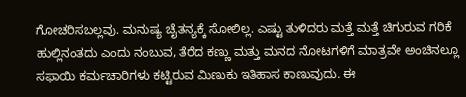ಗೋಚರಿಸಬಲ್ಲವು. ಮನುಷ್ಯ ಚೈತನ್ಯಕ್ಕೆ ಸೋಲಿಲ್ಲ. ಎಷ್ಟು ತುಳಿದರು ಮತ್ತೆ ಮತ್ತೆ ಚಿಗುರುವ ಗರಿಕೆ ಹುಲ್ಲಿನಂತದು ಎಂದು ನಂಬುವ, ತೆರೆದ ಕಣ್ಣು ಮತ್ತು ಮನದ ನೋಟಗಳಿಗೆ ಮಾತ್ರವೇ ಅಂಚಿನಲ್ಲೂ ಸಫಾಯಿ ಕರ್ಮಚಾರಿಗಳು ಕಟ್ಟಿರುವ ಮಿಣುಕು ಇತಿಹಾಸ ಕಾಣುವುದು. ಈ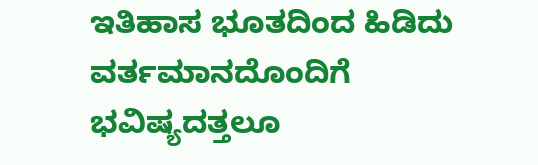ಇತಿಹಾಸ ಭೂತದಿಂದ ಹಿಡಿದು ವರ್ತಮಾನದೊಂದಿಗೆ ಭವಿಷ್ಯದತ್ತಲೂ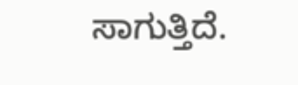ಸಾಗುತ್ತಿದೆ.